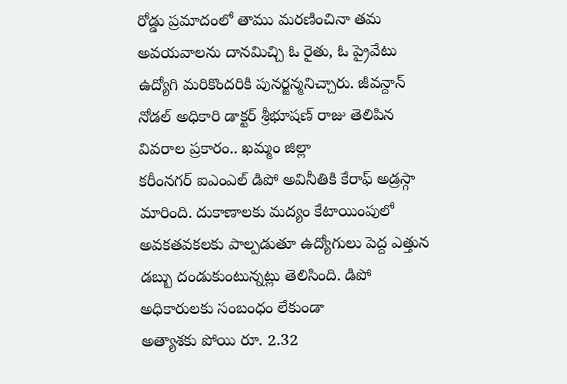రోడ్డు ప్రమాదంలో తాము మరణించినా తమ అవయవాలను దానమిచ్చి ఓ రైతు, ఓ ప్రైవేటు ఉద్యోగి మరికొందరికి పునర్జన్మనిచ్చారు. జీవన్దాన్ నోడల్ అధికారి డాక్టర్ శ్రీభూషణ్ రాజు తెలిపిన వివరాల ప్రకారం.. ఖమ్మం జిల్లా
కరీంనగర్ ఐఎంఎల్ డిపో అవినీతికి కేరాఫ్ అడ్రస్గా మారింది. దుకాణాలకు మద్యం కేటాయింపులో అవకతవకలకు పాల్పడుతూ ఉద్యోగులు పెద్ద ఎత్తున డబ్బు దండుకుంటున్నట్లు తెలిసింది. డిపో అధికారులకు సంబంధం లేకుండా
అత్యాశకు పోయి రూ. 2.32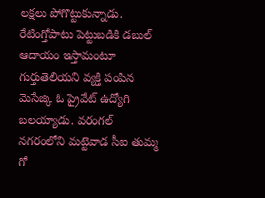లక్షలు పోగొట్టుకున్నాడు. రేటింగ్తోపాటు పెట్టుబడికి డబుల్ ఆదాయం ఇస్తామంటూ గుర్తుతెలియని వ్యక్తి పంపిన మెసేజ్కి ఓ ప్రైవేట్ ఉద్యోగి బలయ్యాడు. వరంగల్ నగరంలోని మట్టెవాడ సీఐ తుమ్మ గో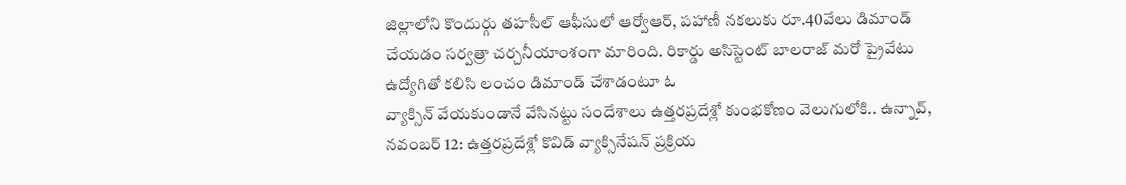జిల్లాలోని కొందుర్గు తహసీల్ ఆఫీసులో ఆర్వోఆర్, పహాణీ నకలుకు రూ.40వేలు డిమాండ్ చేయడం సర్వత్రా చర్చనీయాంశంగా మారింది. రికార్డు అసిస్టెంట్ బాలరాజ్ మరో ప్రైవేటు ఉద్యోగితో కలిసి లంచం డిమాండ్ చేశాడంటూ ఓ
వ్యాక్సిన్ వేయకుండానే వేసినట్టు సందేశాలు ఉత్తరప్రదేశ్లో కుంభకోణం వెలుగులోకి.. ఉన్నావ్, నవంబర్ 12: ఉత్తరప్రదేశ్లో కొవిడ్ వ్యాక్సినేషన్ ప్రక్రియ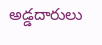అడ్డదారులు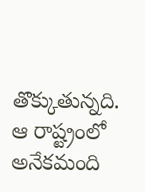తొక్కుతున్నది. ఆ రాష్ట్రంలో అనేకమంది